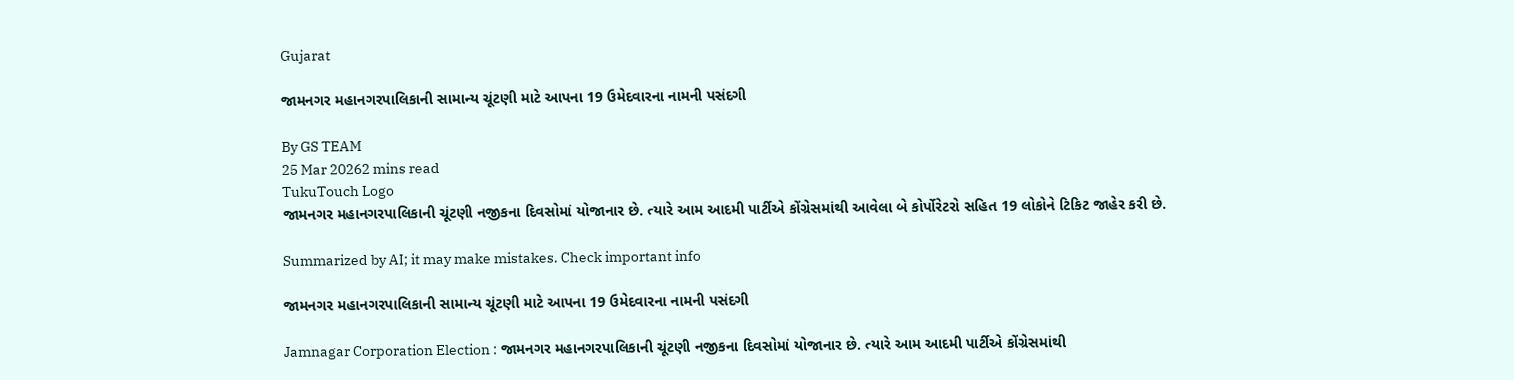Gujarat

જામનગર મહાનગરપાલિકાની સામાન્ય ચૂંટણી માટે આપના 19 ઉમેદવારના નામની પસંદગી

By GS TEAM
25 Mar 20262 mins read
TukuTouch Logo
જામનગર મહાનગરપાલિકાની ચૂંટણી નજીકના દિવસોમાં યોજાનાર છે. ત્યારે આમ આદમી પાર્ટીએ કોંગ્રેસમાંથી આવેલા બે કોર્પોરેટરો સહિત 19 લોકોને ટિકિટ જાહેર કરી છે.

Summarized by AI; it may make mistakes. Check important info

જામનગર મહાનગરપાલિકાની સામાન્ય ચૂંટણી માટે આપના 19 ઉમેદવારના નામની પસંદગી

Jamnagar Corporation Election : જામનગર મહાનગરપાલિકાની ચૂંટણી નજીકના દિવસોમાં યોજાનાર છે. ત્યારે આમ આદમી પાર્ટીએ કોંગ્રેસમાંથી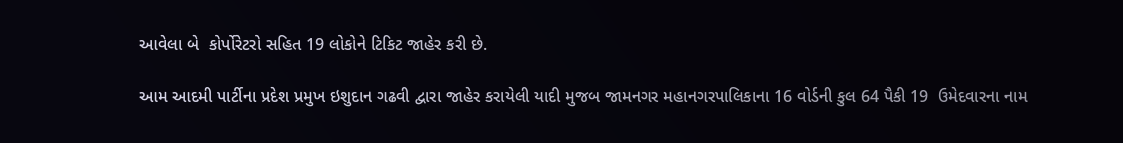આવેલા બે  કોર્પોરેટરો સહિત 19 લોકોને ટિકિટ જાહેર કરી છે.

આમ આદમી પાર્ટીના પ્રદેશ પ્રમુખ ઇશુદાન ગઢવી દ્વારા જાહેર કરાયેલી યાદી મુજબ જામનગર મહાનગરપાલિકાના 16 વોર્ડની કુલ 64 પૈકી 19  ઉમેદવારના નામ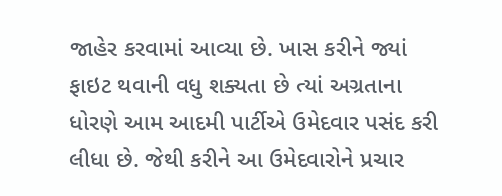જાહેર કરવામાં આવ્યા છે. ખાસ કરીને જ્યાં ફાઇટ થવાની વધુ શક્યતા છે ત્યાં અગ્રતાના ધોરણે આમ આદમી પાર્ટીએ ઉમેદવાર પસંદ કરી લીધા છે. જેથી કરીને આ ઉમેદવારોને પ્રચાર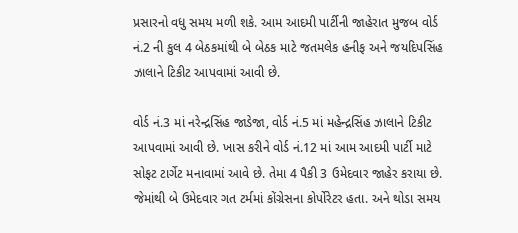પ્રસારનો વધુ સમય મળી શકે. આમ આદમી પાર્ટીની જાહેરાત મુજબ વોર્ડ નં.2 ની કુલ 4 બેઠકમાંથી બે બેઠક માટે જતમલેક હનીફ અને જયદિપસિંહ ઝાલાને ટિકીટ આપવામાં આવી છે.

વોર્ડ નં.3 માં નરેન્દ્રસિંહ જાડેજા, વોર્ડ નં.5 માં મહેન્દ્રસિંહ ઝાલાને ટિકીટ આપવામાં આવી છે. ખાસ કરીને વોર્ડ નં.12 માં આમ આદમી પાર્ટી માટે સોફટ ટાર્ગેટ મનાવામાં આવે છે. તેમા 4 પૈકી 3 ઉમેદવાર જાહેર કરાયા છે. જેમાંથી બે ઉમેદવાર ગત ટર્મમાં કોંગ્રેસના કોર્પોરેટર હતા. અને થોડા સમય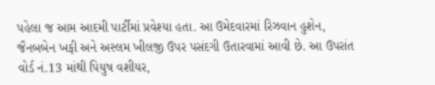પહેલા જ આમ આદમી પાર્ટીમાં પ્રવેશ્યા હતા. આ ઉમેદવારમાં રિઝવાન હુશેન, જૈનબબેન ખફી અને અસ્લમ ખીલજી ઉપર પસંદગી ઉતારવામાં આવી છે. આ ઉપરાંત વોર્ડ નં.13 માંથી પિયુષ વશીયર,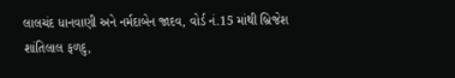લાલચંદ ધાનવાણી અને નર્મદાબેન જાદવ, વોર્ડ નં.15 માંથી બ્રિજેશ શાંતિલાલ ફળદુ,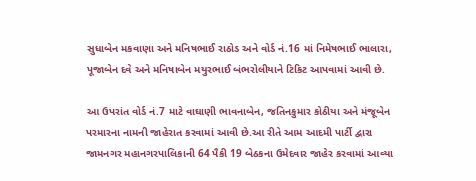સુધાબેન મકવાણા અને મનિષભાઈ રાઠોડ અને વોર્ડ નં.16 માં નિમેષભાઈ ભાલારા, પૂજાબેન દવે અને મનિષાબેન મયુરભાઈ બંભરોલીયાને ટિકિટ આપવામાં આવી છે.

આ ઉપરાંત વોર્ડ નં.7 માટે વાઘાણી ભાવનાબેન, જતિનકુમાર કોઠીયા અને મંજૂબેન પરમારના નામની જાહેરાત કરવામાં આવી છે.આ રીતે આમ આદમી પાર્ટી દ્વારા જામનગર મહાનગરપાલિકાની 64 પૈકી 19 બેઠકના ઉમેદવાર જાહેર કરવામાં આવ્યા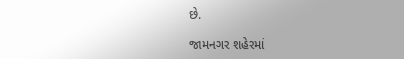છે.

જામનગર શહેરમાં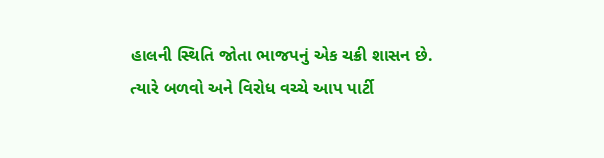હાલની સ્થિતિ જોતા ભાજપનું એક ચક્રી શાસન છે. ત્યારે બળવો અને વિરોધ વચ્ચે આપ પાર્ટી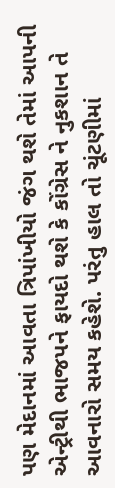પણ મેદાનમાં આવતા ત્રિપાંખીયો જંગ થશે તેમાં આપની એન્ટ્રીથી ભાજપને ફાયદો થશે કે કોંગ્રેસ ને નુકશાન તે આવનારો સમય કહેશે. પરંતુ હાલ તો ચૂંટણીમાં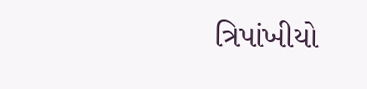ત્રિપાંખીયો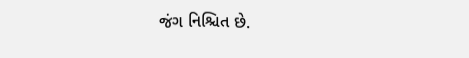જંગ નિશ્ચિત છે.